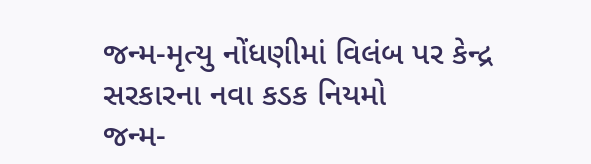જન્મ-મૃત્યુ નોંધણીમાં વિલંબ પર કેન્દ્ર સરકારના નવા કડક નિયમો
જન્મ-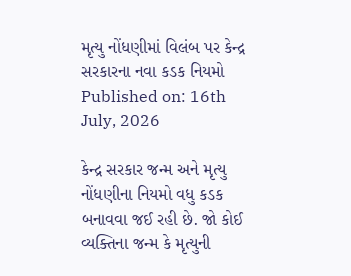મૃત્યુ નોંધણીમાં વિલંબ પર કેન્દ્ર સરકારના નવા કડક નિયમો
Published on: 16th July, 2026

કેન્દ્ર સરકાર જન્મ અને મૃત્યુ નોંધણીના નિયમો વધુ કડક બનાવવા જઈ રહી છે. જો કોઈ વ્યક્તિના જન્મ કે મૃત્યુની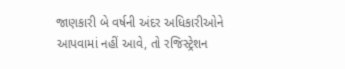જાણકારી બે વર્ષની અંદર અધિકારીઓને આપવામાં નહીં આવે, તો રજિસ્ટ્રેશન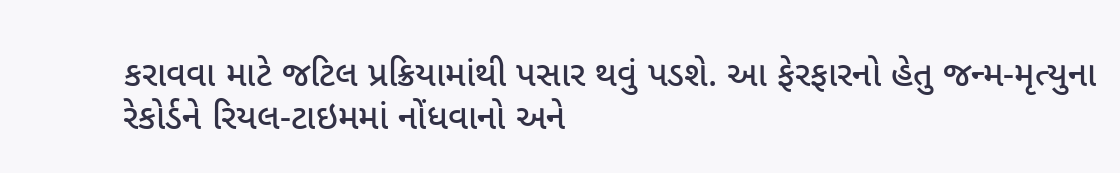કરાવવા માટે જટિલ પ્રક્રિયામાંથી પસાર થવું પડશે. આ ફેરફારનો હેતુ જન્મ-મૃત્યુના રેકોર્ડને રિયલ-ટાઇમમાં નોંધવાનો અને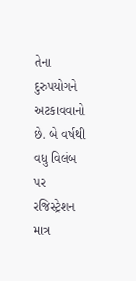તેના દુરુપયોગને અટકાવવાનો છે. બે વર્ષથી વધુ વિલંબ પર રજિસ્ટ્રેશન માત્ર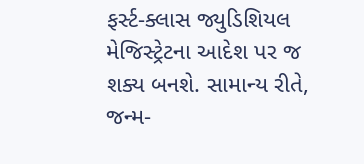ફર્સ્ટ-ક્લાસ જ્યુડિશિયલ મેજિસ્ટ્રેટના આદેશ પર જ શક્ય બનશે. સામાન્ય રીતે, જન્મ-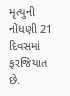મૃત્યુની નોંધણી 21 દિવસમાં ફરજિયાત છે.